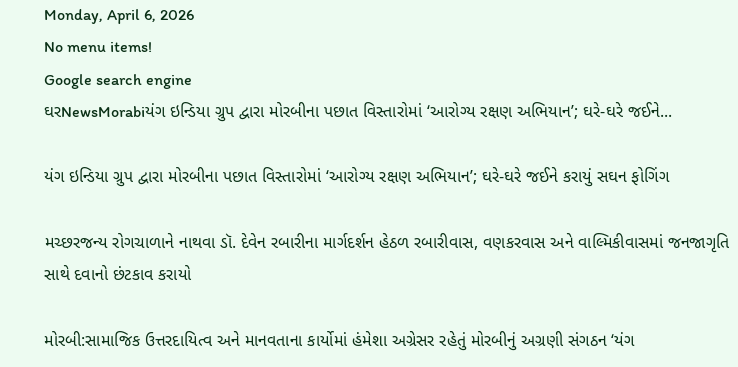Monday, April 6, 2026
No menu items!
Google search engine
ઘરNewsMorabiયંગ ઇન્ડિયા ગ્રુપ દ્વારા મોરબીના પછાત વિસ્તારોમાં ‘આરોગ્ય રક્ષણ અભિયાન’; ઘરે-ઘરે જઈને...

યંગ ઇન્ડિયા ગ્રુપ દ્વારા મોરબીના પછાત વિસ્તારોમાં ‘આરોગ્ય રક્ષણ અભિયાન’; ઘરે-ઘરે જઈને કરાયું સઘન ફોગિંગ

મચ્છરજન્ય રોગચાળાને નાથવા ડૉ. દેવેન રબારીના માર્ગદર્શન હેઠળ રબારીવાસ, વણકરવાસ અને વાલ્મિકીવાસમાં જનજાગૃતિ સાથે દવાનો છંટકાવ કરાયો

મોરબી:સામાજિક ઉત્તરદાયિત્વ અને માનવતાના કાર્યોમાં હંમેશા અગ્રેસર રહેતું મોરબીનું અગ્રણી સંગઠન ‘યંગ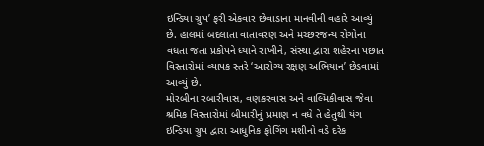ઇન્ડિયા ગ્રુપ’ ફરી એકવાર છેવાડાના માનવીની વહારે આવ્યું છે. હાલમાં બદલાતા વાતાવરણ અને મચ્છરજન્ય રોગોના વધતા જતા પ્રકોપને ધ્યાને રાખીને, સંસ્થા દ્વારા શહેરના પછાત વિસ્તારોમાં વ્યાપક સ્તરે ‘આરોગ્ય રક્ષણ અભિયાન’ છેડવામાં આવ્યું છે.
મોરબીના રબારીવાસ, વણકરવાસ અને વાલ્મિકીવાસ જેવા શ્રમિક વિસ્તારોમાં બીમારીનું પ્રમાણ ન વધે તે હેતુથી યંગ ઇન્ડિયા ગ્રુપ દ્વારા આધુનિક ફોગિંગ મશીનો વડે દરેક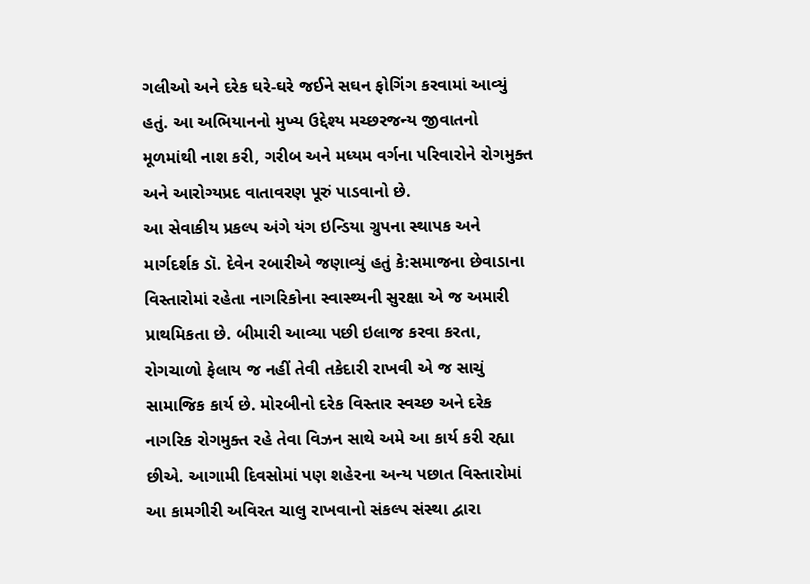ગલીઓ અને દરેક ઘરે-ઘરે જઈને સઘન ફોગિંગ કરવામાં આવ્યું હતું. આ અભિયાનનો મુખ્ય ઉદ્દેશ્ય મચ્છરજન્ય જીવાતનો મૂળમાંથી નાશ કરી, ગરીબ અને મધ્યમ વર્ગના પરિવારોને રોગમુક્ત અને આરોગ્યપ્રદ વાતાવરણ પૂરું પાડવાનો છે.
આ સેવાકીય પ્રકલ્પ અંગે યંગ ઇન્ડિયા ગ્રુપના સ્થાપક અને માર્ગદર્શક ડૉ. દેવેન રબારીએ જણાવ્યું હતું કે:સમાજના છેવાડાના વિસ્તારોમાં રહેતા નાગરિકોના સ્વાસ્થ્યની સુરક્ષા એ જ અમારી પ્રાથમિકતા છે. બીમારી આવ્યા પછી ઇલાજ કરવા કરતા, રોગચાળો ફેલાય જ નહીં તેવી તકેદારી રાખવી એ જ સાચું સામાજિક કાર્ય છે. મોરબીનો દરેક વિસ્તાર સ્વચ્છ અને દરેક નાગરિક રોગમુક્ત રહે તેવા વિઝન સાથે અમે આ કાર્ય કરી રહ્યા છીએ. આગામી દિવસોમાં પણ શહેરના અન્ય પછાત વિસ્તારોમાં આ કામગીરી અવિરત ચાલુ રાખવાનો સંકલ્પ સંસ્થા દ્વારા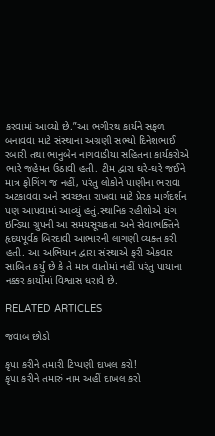કરવામાં આવ્યો છે.”આ ભગીરથ કાર્યને સફળ બનાવવા માટે સંસ્થાના અગ્રણી સભ્યો દિનેશભાઈ રબારી તથા ભાનુબેન નાગવાડીયા સહિતના કાર્યકરોએ ભારે જહેમત ઉઠાવી હતી. ટીમ દ્વારા ઘરે-ઘરે જઈને માત્ર ફોગિંગ જ નહીં, પરંતુ લોકોને પાણીના ભરાવા અટકાવવા અને સ્વચ્છતા રાખવા માટે પ્રેરક માર્ગદર્શન પણ આપવામાં આવ્યું હતું.સ્થાનિક રહીશોએ યંગ ઇન્ડિયા ગ્રુપની આ સમયસૂચકતા અને સેવાભક્તિને હૃદયપૂર્વક બિરદાવી આભારની લાગણી વ્યક્ત કરી હતી. આ અભિયાન દ્વારા સંસ્થાએ ફરી એકવાર સાબિત કર્યું છે કે તે માત્ર વાતોમાં નહીં પરંતુ પાયાના નક્કર કાર્યોમાં વિશ્વાસ ધરાવે છે.

RELATED ARTICLES

જવાબ છોડો

કૃપા કરીને તમારી ટિપ્પણી દાખલ કરો!
કૃપા કરીને તમારું નામ અહીં દાખલ કરો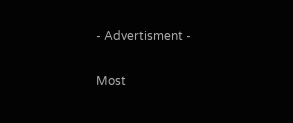- Advertisment -

Most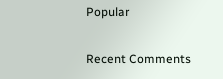Popular

Recent Comments